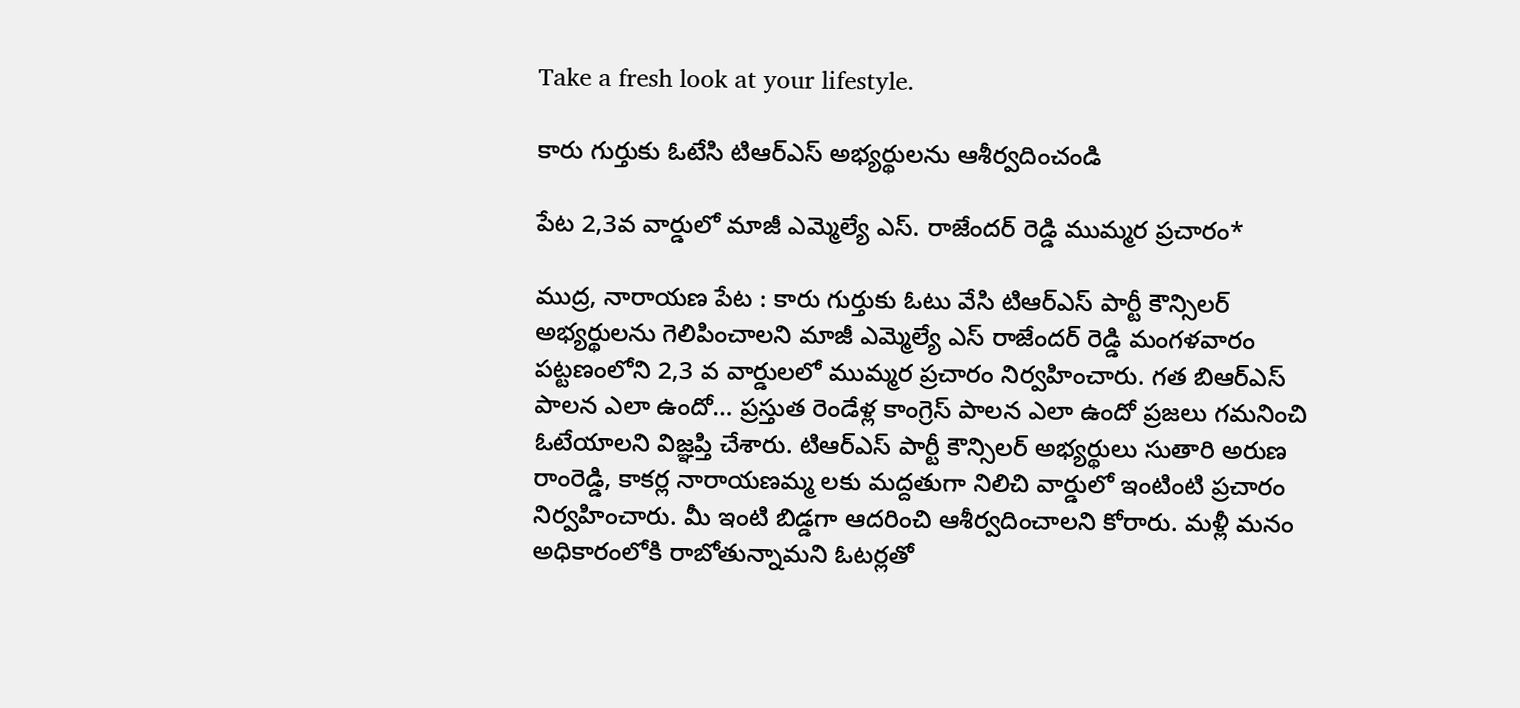Take a fresh look at your lifestyle.

కారు గుర్తుకు ఓటేసి టిఆర్ఎస్ అభ్యర్థులను ఆశీర్వదించండి

పేట 2,3వ వార్డులో మాజీ ఎమ్మెల్యే ఎస్. రాజేందర్ రెడ్డి ముమ్మర ప్రచారం*

ముద్ర, నారాయణ పేట : కారు గుర్తుకు ఓటు వేసి టిఆర్ఎస్ పార్టీ కౌన్సిలర్ అభ్యర్థులను గెలిపించాలని మాజీ ఎమ్మెల్యే ఎస్ రాజేందర్ రెడ్డి మంగళవారం పట్టణంలోని 2,3 వ వార్డులలో ముమ్మర ప్రచారం నిర్వహించారు. గత బిఆర్ఎస్ పాలన ఎలా ఉందో… ప్రస్తుత రెండేళ్ల కాంగ్రెస్ పాలన ఎలా ఉందో ప్రజలు గమనించి ఓటేయాలని విజ్ఞప్తి చేశారు. టిఆర్ఎస్ పార్టీ కౌన్సిలర్ అభ్యర్థులు సుతారి అరుణ రాంరెడ్డి, కాకర్ల నారాయణమ్మ లకు మద్దతుగా నిలిచి వార్డులో ఇంటింటి ప్రచారం నిర్వహించారు. మీ ఇంటి బిడ్డగా ఆదరించి ఆశీర్వదించాలని కోరారు. మళ్లీ మనం అధికారంలోకి రాబోతున్నామని ఓటర్లతో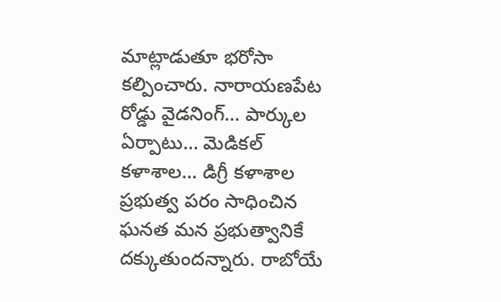మాట్లాడుతూ భరోసా కల్పించారు. నారాయణపేట రోడ్డు వైడనింగ్… పార్కుల ఏర్పాటు… మెడికల్ కళాశాల… డిగ్రీ కళాశాల ప్రభుత్వ పరం సాధించిన ఘనత మన ప్రభుత్వానికే దక్కుతుందన్నారు. రాబోయే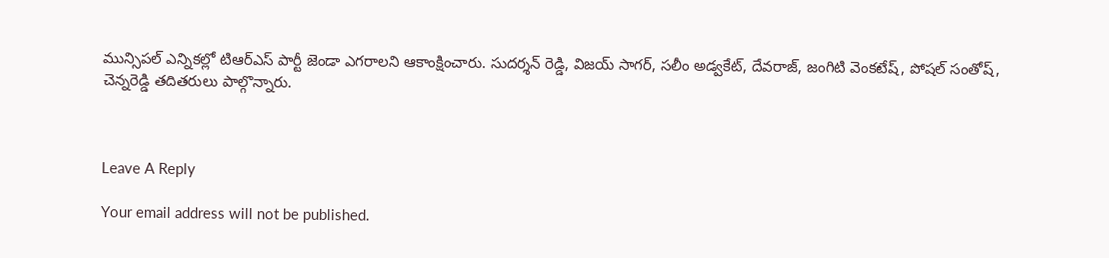మున్సిపల్ ఎన్నికల్లో టిఆర్ఎస్ పార్టీ జెండా ఎగరాలని ఆకాంక్షించారు. సుదర్శన్ రెడ్డి, విజయ్ సాగర్, సలీం అడ్వకేట్, దేవరాజ్, జంగిటి వెంకటేష్, పోషల్ సంతోష్, చెన్నరెడ్డి తదితరులు పాల్గొన్నారు.



Leave A Reply

Your email address will not be published.